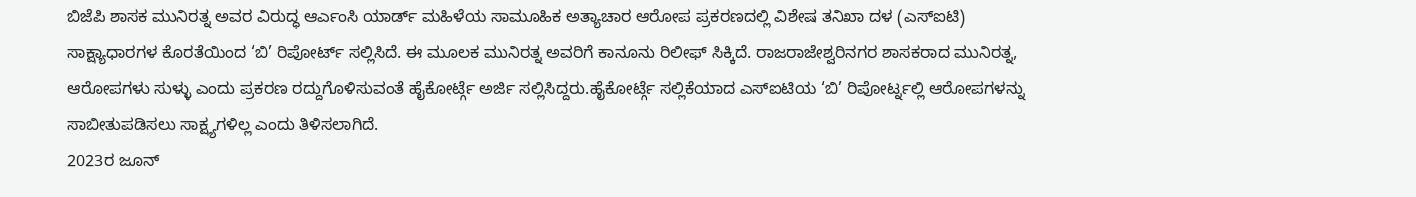ಬಿಜೆಪಿ ಶಾಸಕ ಮುನಿರತ್ನ ಅವರ ವಿರುದ್ಧ ಆರ್ಎಂಸಿ ಯಾರ್ಡ್ ಮಹಿಳೆಯ ಸಾಮೂಹಿಕ ಅತ್ಯಾಚಾರ ಆರೋಪ ಪ್ರಕರಣದಲ್ಲಿ ವಿಶೇಷ ತನಿಖಾ ದಳ (ಎಸ್ಐಟಿ) ಸಾಕ್ಷ್ಯಾಧಾರಗಳ ಕೊರತೆಯಿಂದ ‘ಬಿ’ ರಿಪೋರ್ಟ್ ಸಲ್ಲಿಸಿದೆ. ಈ ಮೂಲಕ ಮುನಿರತ್ನ ಅವರಿಗೆ ಕಾನೂನು ರಿಲೀಫ್ ಸಿಕ್ಕಿದೆ. ರಾಜರಾಜೇಶ್ವರಿನಗರ ಶಾಸಕರಾದ ಮುನಿರತ್ನ, ಆರೋಪಗಳು ಸುಳ್ಳು ಎಂದು ಪ್ರಕರಣ ರದ್ದುಗೊಳಿಸುವಂತೆ ಹೈಕೋರ್ಟ್ಗೆ ಅರ್ಜಿ ಸಲ್ಲಿಸಿದ್ದರು.ಹೈಕೋರ್ಟ್ಗೆ ಸಲ್ಲಿಕೆಯಾದ ಎಸ್ಐಟಿಯ ‘ಬಿ’ ರಿಪೋರ್ಟ್ನಲ್ಲಿ ಆರೋಪಗಳನ್ನು ಸಾಬೀತುಪಡಿಸಲು ಸಾಕ್ಷ್ಯಗಳಿಲ್ಲ ಎಂದು ತಿಳಿಸಲಾಗಿದೆ.
2023ರ ಜೂನ್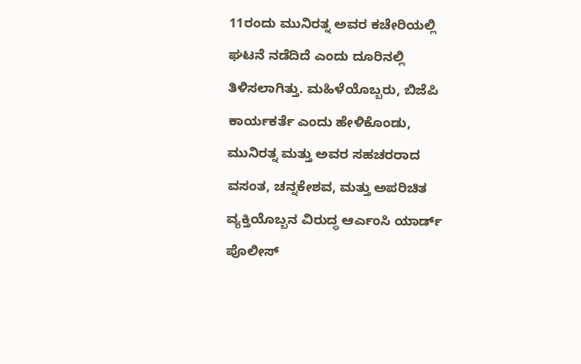11ರಂದು ಮುನಿರತ್ನ ಅವರ ಕಚೇರಿಯಲ್ಲಿ ಘಟನೆ ನಡೆದಿದೆ ಎಂದು ದೂರಿನಲ್ಲಿ ತಿಳಿಸಲಾಗಿತ್ತು. ಮಹಿಳೆಯೊಬ್ಬರು, ಬಿಜೆಪಿ ಕಾರ್ಯಕರ್ತೆ ಎಂದು ಹೇಳಿಕೊಂಡು, ಮುನಿರತ್ನ ಮತ್ತು ಅವರ ಸಹಚರರಾದ ವಸಂತ, ಚನ್ನಕೇಶವ, ಮತ್ತು ಅಪರಿಚಿತ ವ್ಯಕ್ತಿಯೊಬ್ಬನ ವಿರುದ್ಧ ಆರ್ಎಂಸಿ ಯಾರ್ಡ್ ಪೊಲೀಸ್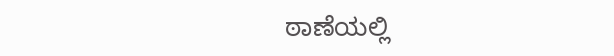ಠಾಣೆಯಲ್ಲಿ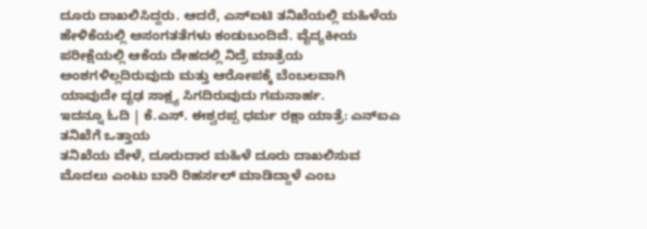ದೂರು ದಾಖಲಿಸಿದ್ದರು. ಆದರೆ, ಎಸ್ಐಟಿ ತನಿಖೆಯಲ್ಲಿ ಮಹಿಳೆಯ ಹೇಳಿಕೆಯಲ್ಲಿ ಅಸಂಗತತೆಗಳು ಕಂಡುಬಂದಿವೆ. ವೈದ್ಯಕೀಯ ಪರೀಕ್ಷೆಯಲ್ಲಿ ಆಕೆಯ ದೇಹದಲ್ಲಿ ನಿದ್ರೆ ಮಾತ್ರೆಯ ಅಂಶಗಳಿಲ್ಲದಿರುವುದು ಮತ್ತು ಆರೋಪಕ್ಕೆ ಬೆಂಬಲವಾಗಿ ಯಾವುದೇ ದೃಢ ಸಾಕ್ಷ್ಯ ಸಿಗದಿರುವುದು ಗಮನಾರ್ಹ.
ಇದನ್ನೂ ಓದಿ | ಕೆ.ಎಸ್. ಈಶ್ವರಪ್ಪ ಧರ್ಮ ರಕ್ಷಾ ಯಾತ್ರೆ: ಎನ್ಐಎ ತನಿಖೆಗೆ ಒತ್ತಾಯ
ತನಿಖೆಯ ವೇಳೆ, ದೂರುದಾರ ಮಹಿಳೆ ದೂರು ದಾಖಲಿಸುವ ಮೊದಲು ಎಂಟು ಬಾರಿ ರಿಹರ್ಸಲ್ ಮಾಡಿದ್ದಾಳೆ ಎಂಬ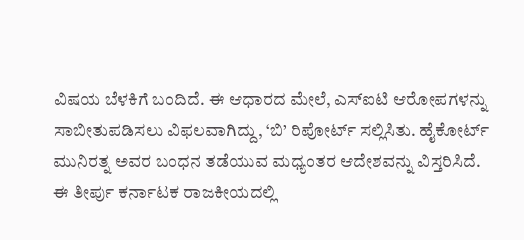ವಿಷಯ ಬೆಳಕಿಗೆ ಬಂದಿದೆ. ಈ ಆಧಾರದ ಮೇಲೆ, ಎಸ್ಐಟಿ ಆರೋಪಗಳನ್ನು ಸಾಬೀತುಪಡಿಸಲು ವಿಫಲವಾಗಿದ್ದು, ‘ಬಿ’ ರಿಪೋರ್ಟ್ ಸಲ್ಲಿಸಿತು. ಹೈಕೋರ್ಟ್ ಮುನಿರತ್ನ ಅವರ ಬಂಧನ ತಡೆಯುವ ಮಧ್ಯಂತರ ಆದೇಶವನ್ನು ವಿಸ್ತರಿಸಿದೆ.
ಈ ತೀರ್ಪು ಕರ್ನಾಟಕ ರಾಜಕೀಯದಲ್ಲಿ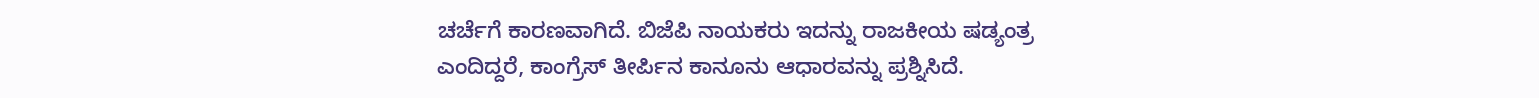ಚರ್ಚೆಗೆ ಕಾರಣವಾಗಿದೆ. ಬಿಜೆಪಿ ನಾಯಕರು ಇದನ್ನು ರಾಜಕೀಯ ಷಡ್ಯಂತ್ರ ಎಂದಿದ್ದರೆ, ಕಾಂಗ್ರೆಸ್ ತೀರ್ಪಿನ ಕಾನೂನು ಆಧಾರವನ್ನು ಪ್ರಶ್ನಿಸಿದೆ.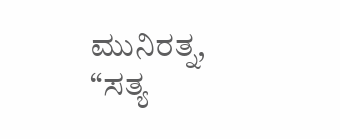ಮುನಿರತ್ನ, “ಸತ್ಯ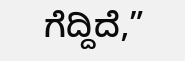ಗೆದ್ದಿದೆ,”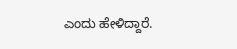ಎಂದು ಹೇಳಿದ್ದಾರೆ.